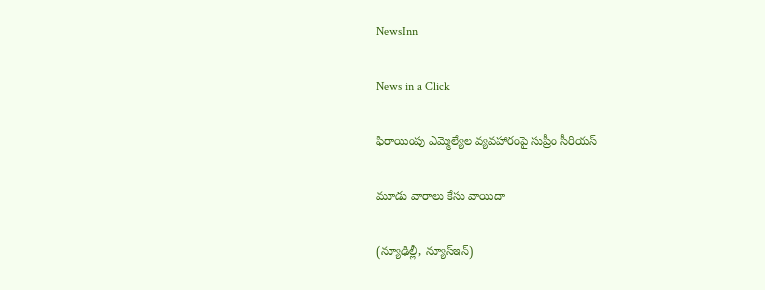NewsInn

News in a Click

ఫిరాయింపు ఎమ్మెల్యేల వ్య‌వ‌హారంపై సుప్రీం సీరియ‌స్

మూడు వారాలు కేసు వాయిదా

(న్యూఢిల్లీ, న్యూస్ఇన్‌)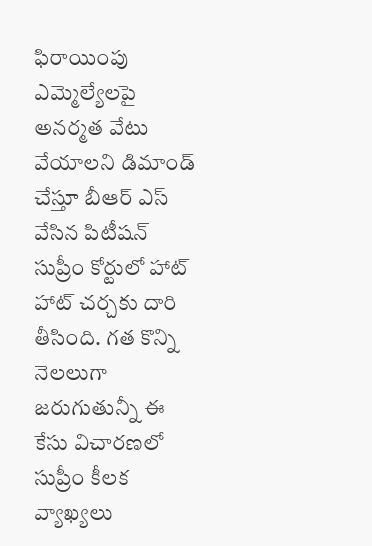ఫిరాయింపు ఎమ్మెల్యేల‌పై అన‌ర్మ‌త వేటు వేయాల‌ని డిమాండ్ చేస్తూ బీఆర్ ఎస్ వేసిన పిటీష‌న్ సుప్రీం కోర్టులో హాట్ హాట్ చ‌ర్చ‌కు దారి తీసింది. గ‌త కొన్ని నెల‌లుగా జ‌రుగుతున్నీ ఈ కేసు విచార‌ణ‌లో సుప్రీం కీల‌క వ్యాఖ్య‌లు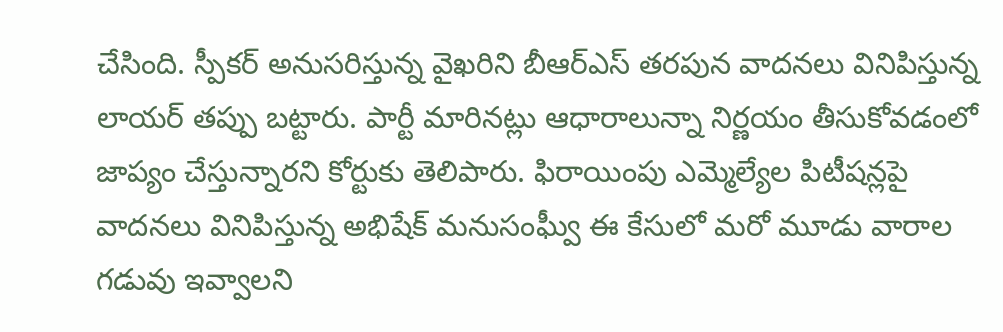చేసింది. స్పీక‌ర్ అనుస‌రిస్తున్న వైఖ‌రిని బీఆర్ఎస్ త‌ర‌పున వాద‌న‌లు వినిపిస్తున్న లాయ‌ర్ త‌ప్పు బ‌ట్టారు. పార్టీ మారిన‌ట్లు ఆధారాలున్నా నిర్ణ‌యం తీసుకోవ‌డంలో జాప్యం చేస్తున్నార‌ని కోర్టుకు తెలిపారు. ఫిరాయింపు ఎమ్మెల్యేల పిటీష‌న్ల‌పై వాద‌న‌లు వినిపిస్తున్న అభిషేక్ మ‌నుసంఘ్వీ ఈ కేసులో మ‌రో మూడు వారాల గ‌డువు ఇవ్వాల‌ని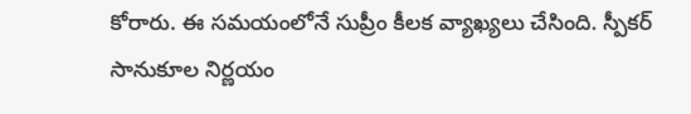కోరారు. ఈ స‌మ‌యంలోనే సుప్రీం కీల‌క వ్యాఖ్య‌లు చేసింది. స్పీక‌ర్ సానుకూల నిర్ణ‌యం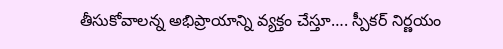తీసుకోవాల‌న్న అభిప్రాయాన్ని వ్య‌క్తం చేస్తూ…. స్పీక‌ర్ నిర్ణ‌యం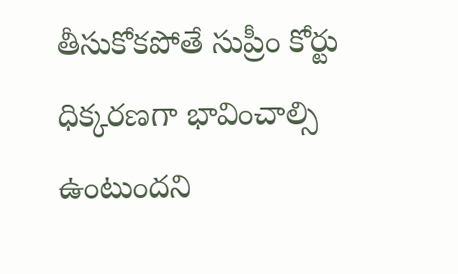తీసుకోక‌పోతే సుప్రీం కోర్టు ధిక్క‌ర‌ణ‌గా భావించాల్సి ఉంటుందని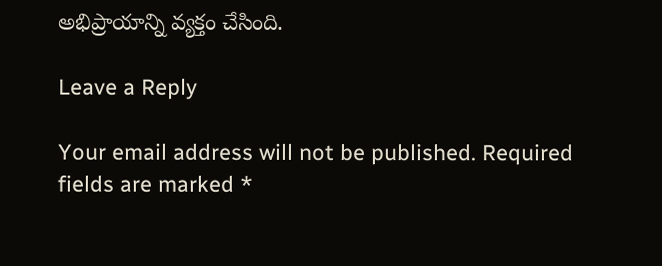అభిప్రాయాన్ని వ్య‌క్తం చేసింది.

Leave a Reply

Your email address will not be published. Required fields are marked *